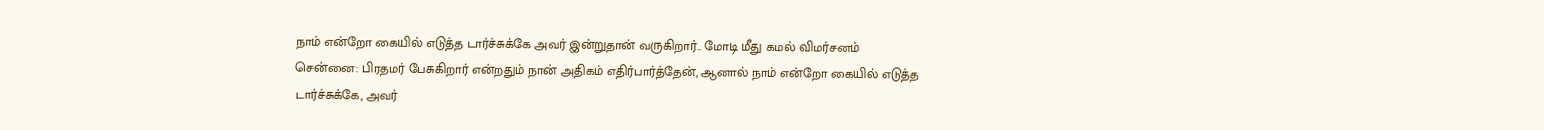நாம் என்றோ கையில் எடுத்த டார்ச்சுக்கே அவர் இன்றுதான் வருகிறார்.. மோடி மீது கமல் விமர்சனம்
சென்னை: பிரதமர் பேசுகிறார் என்றதும் நான் அதிகம் எதிர்பார்த்தேன், ஆனால் நாம் என்றோ கையில் எடுத்த டார்ச்சுக்கே, அவர்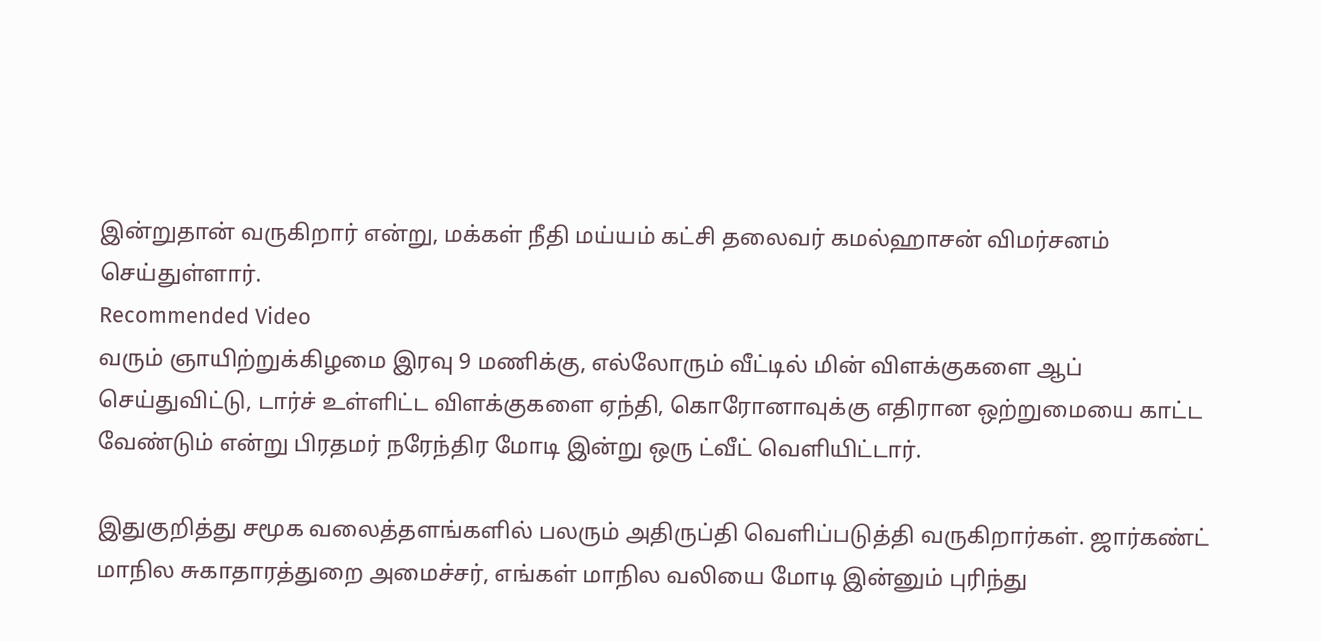இன்றுதான் வருகிறார் என்று, மக்கள் நீதி மய்யம் கட்சி தலைவர் கமல்ஹாசன் விமர்சனம் செய்துள்ளார்.
Recommended Video
வரும் ஞாயிற்றுக்கிழமை இரவு 9 மணிக்கு, எல்லோரும் வீட்டில் மின் விளக்குகளை ஆப் செய்துவிட்டு, டார்ச் உள்ளிட்ட விளக்குகளை ஏந்தி, கொரோனாவுக்கு எதிரான ஒற்றுமையை காட்ட வேண்டும் என்று பிரதமர் நரேந்திர மோடி இன்று ஒரு ட்வீட் வெளியிட்டார்.

இதுகுறித்து சமூக வலைத்தளங்களில் பலரும் அதிருப்தி வெளிப்படுத்தி வருகிறார்கள். ஜார்கண்ட் மாநில சுகாதாரத்துறை அமைச்சர், எங்கள் மாநில வலியை மோடி இன்னும் புரிந்து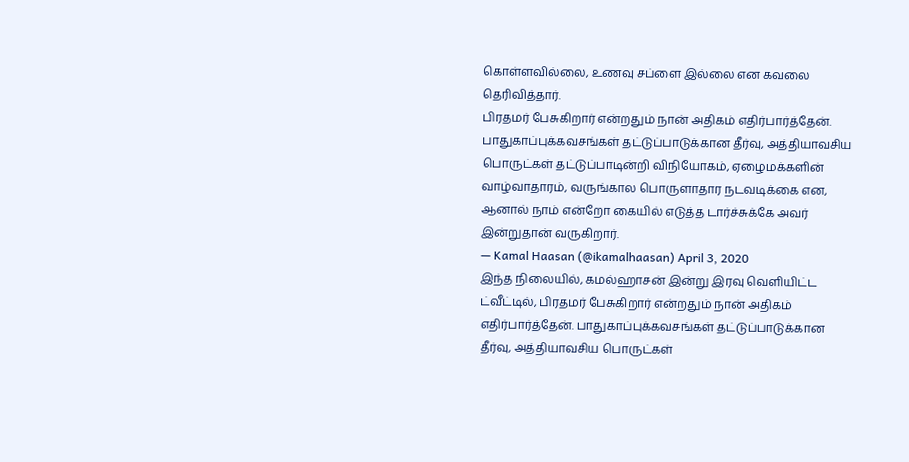கொள்ளவில்லை, உணவு சப்ளை இல்லை என கவலை தெரிவித்தார்.
பிரதமர் பேசுகிறார் என்றதும் நான் அதிகம் எதிர்பார்த்தேன். பாதுகாப்புக்கவசங்கள் தட்டுப்பாடுக்கான தீர்வு, அத்தியாவசிய பொருட்கள் தட்டுப்பாடின்றி விநியோகம், ஏழைமக்களின் வாழ்வாதாரம், வருங்கால பொருளாதார நடவடிக்கை என, ஆனால் நாம் என்றோ கையில் எடுத்த டார்ச்சுக்கே அவர் இன்றுதான் வருகிறார்.
— Kamal Haasan (@ikamalhaasan) April 3, 2020
இந்த நிலையில், கமல்ஹாசன் இன்று இரவு வெளியிட்ட ட்வீட்டில், பிரதமர் பேசுகிறார் என்றதும் நான் அதிகம் எதிர்பார்த்தேன். பாதுகாப்புக்கவசங்கள் தட்டுப்பாடுக்கான தீர்வு, அத்தியாவசிய பொருட்கள்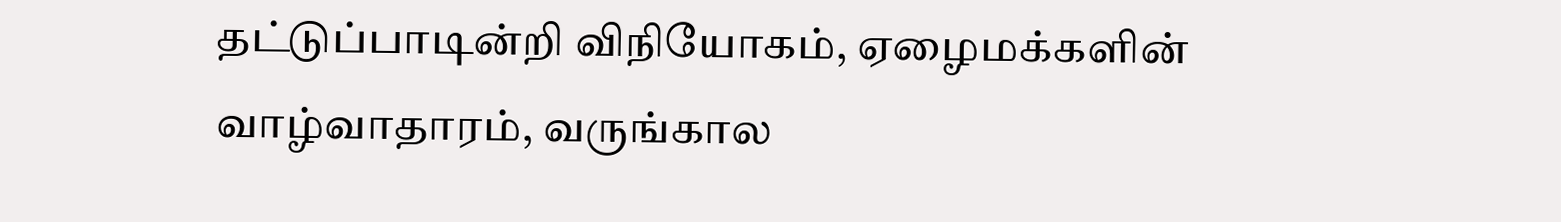தட்டுப்பாடின்றி விநியோகம், ஏழைமக்களின் வாழ்வாதாரம், வருங்கால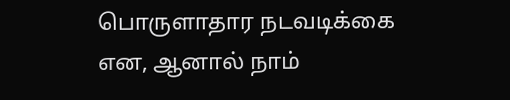பொருளாதார நடவடிக்கை என, ஆனால் நாம்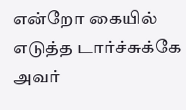என்றோ கையில் எடுத்த டார்ச்சுக்கே அவர்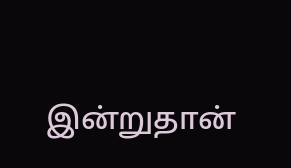இன்றுதான்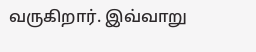வருகிறார். இவ்வாறு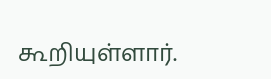கூறியுள்ளார்.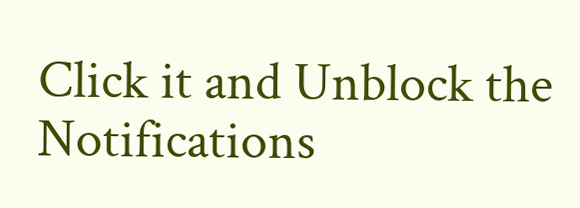Click it and Unblock the Notifications